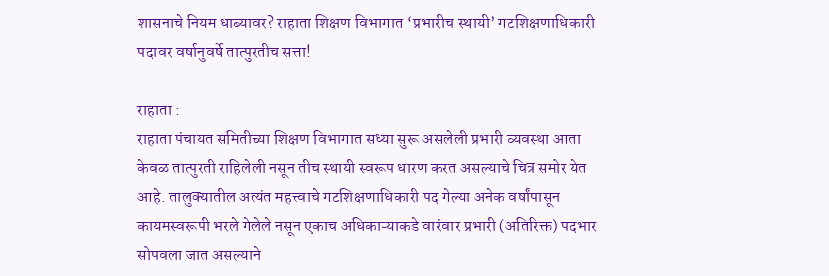शासनाचे नियम धाब्यावर? राहाता शिक्षण विभागात ‘प्रभारीच स्थायी’ गटशिक्षणाधिकारी पदावर वर्षानुवर्षे तात्पुरतीच सत्ता!

राहाता :
राहाता पंचायत समितीच्या शिक्षण विभागात सध्या सुरू असलेली प्रभारी व्यवस्था आता केवळ तात्पुरती राहिलेली नसून तीच स्थायी स्वरूप धारण करत असल्याचे चित्र समोर येत आहे. तालुक्यातील अत्यंत महत्त्वाचे गटशिक्षणाधिकारी पद गेल्या अनेक वर्षांपासून कायमस्वरूपी भरले गेलेले नसून एकाच अधिकाऱ्याकडे वारंवार प्रभारी (अतिरिक्त) पदभार सोपवला जात असल्याने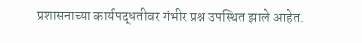प्रशासनाच्या कार्यपद्धतीवर गंभीर प्रश्न उपस्थित झाले आहेत.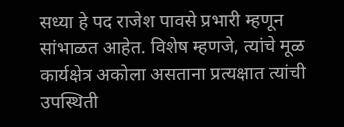सध्या हे पद राजेश पावसे प्रभारी म्हणून सांभाळत आहेत. विशेष म्हणजे, त्यांचे मूळ कार्यक्षेत्र अकोला असताना प्रत्यक्षात त्यांची उपस्थिती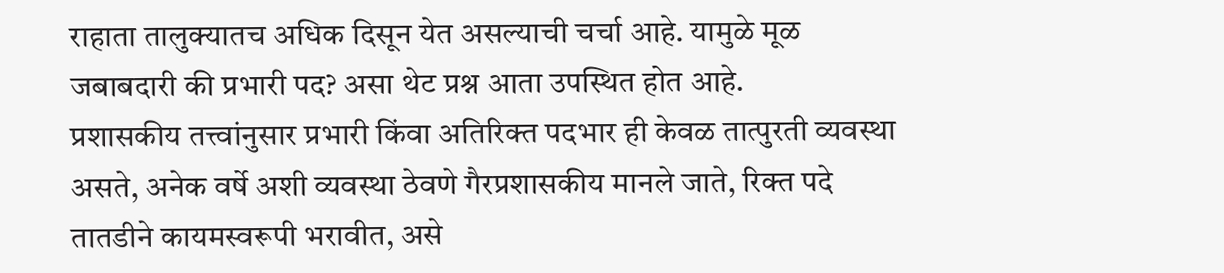राहाता तालुक्यातच अधिक दिसून येत असल्याची चर्चा आहे. यामुळे मूळ जबाबदारी की प्रभारी पद? असा थेट प्रश्न आता उपस्थित होत आहे.
प्रशासकीय तत्त्वांनुसार प्रभारी किंवा अतिरिक्त पदभार ही केवळ तात्पुरती व्यवस्था असते, अनेक वर्षे अशी व्यवस्था ठेवणे गैरप्रशासकीय मानले जाते, रिक्त पदे तातडीने कायमस्वरूपी भरावीत, असे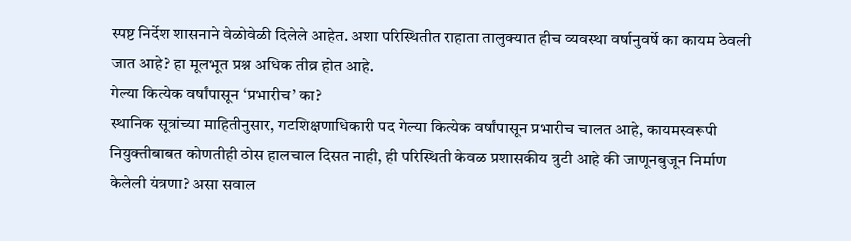स्पष्ट निर्देश शासनाने वेळोवेळी दिलेले आहेत. अशा परिस्थितीत राहाता तालुक्यात हीच व्यवस्था वर्षानुवर्षे का कायम ठेवली जात आहे? हा मूलभूत प्रश्न अधिक तीव्र होत आहे.
गेल्या कित्येक वर्षांपासून ‘प्रभारीच’ का?
स्थानिक सूत्रांच्या माहितीनुसार, गटशिक्षणाधिकारी पद गेल्या कित्येक वर्षांपासून प्रभारीच चालत आहे, कायमस्वरूपी नियुक्तीबाबत कोणतीही ठोस हालचाल दिसत नाही, ही परिस्थिती केवळ प्रशासकीय त्रुटी आहे की जाणूनबुजून निर्माण केलेली यंत्रणा? असा सवाल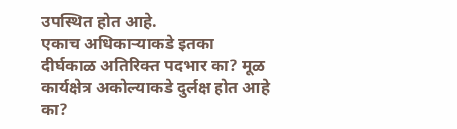उपस्थित होत आहे.
एकाच अधिकाऱ्याकडे इतका दीर्घकाळ अतिरिक्त पदभार का? मूळ कार्यक्षेत्र अकोल्याकडे दुर्लक्ष होत आहे का?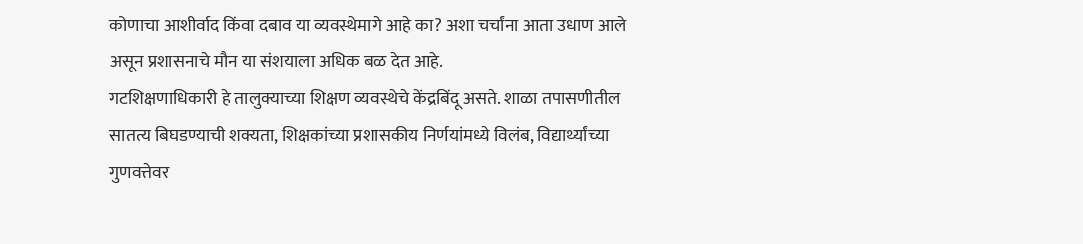कोणाचा आशीर्वाद किंवा दबाव या व्यवस्थेमागे आहे का? अशा चर्चांना आता उधाण आले असून प्रशासनाचे मौन या संशयाला अधिक बळ देत आहे.
गटशिक्षणाधिकारी हे तालुक्याच्या शिक्षण व्यवस्थेचे केंद्रबिंदू असते. शाळा तपासणीतील सातत्य बिघडण्याची शक्यता, शिक्षकांच्या प्रशासकीय निर्णयांमध्ये विलंब, विद्यार्थ्यांच्या गुणवत्तेवर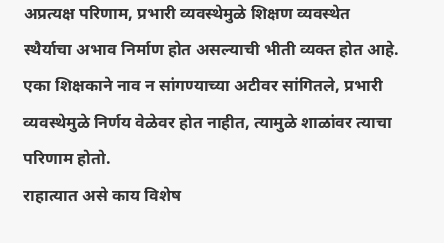अप्रत्यक्ष परिणाम, प्रभारी व्यवस्थेमुळे शिक्षण व्यवस्थेत स्थैर्याचा अभाव निर्माण होत असल्याची भीती व्यक्त होत आहे. एका शिक्षकाने नाव न सांगण्याच्या अटीवर सांगितले, प्रभारी व्यवस्थेमुळे निर्णय वेळेवर होत नाहीत, त्यामुळे शाळांवर त्याचा परिणाम होतो.
राहात्यात असे काय विशेष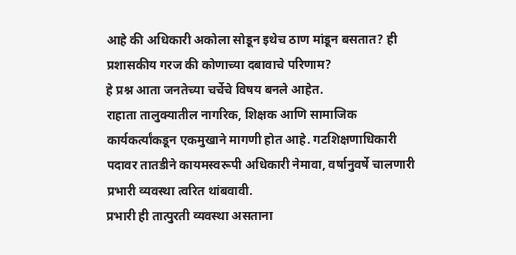आहे की अधिकारी अकोला सोडून इथेच ठाण मांडून बसतात? ही प्रशासकीय गरज की कोणाच्या दबावाचे परिणाम?
हे प्रश्न आता जनतेच्या चर्चेचे विषय बनले आहेत.
राहाता तालुक्यातील नागरिक, शिक्षक आणि सामाजिक कार्यकर्त्यांकडून एकमुखाने मागणी होत आहे. गटशिक्षणाधिकारी पदावर तातडीने कायमस्वरूपी अधिकारी नेमावा, वर्षानुवर्षे चालणारी प्रभारी व्यवस्था त्वरित थांबवावी.
प्रभारी ही तात्पुरती व्यवस्था असताना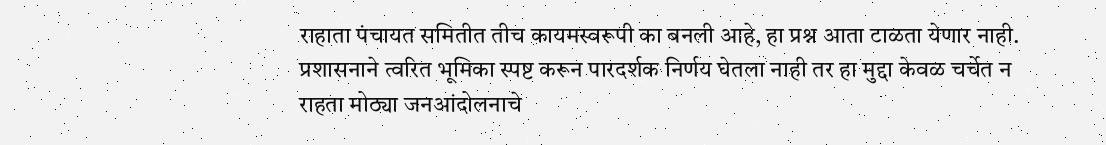राहाता पंचायत समितीत तीच कायमस्वरूपी का बनली आहे, हा प्रश्न आता टाळता येणार नाही. प्रशासनाने त्वरित भूमिका स्पष्ट करून पारदर्शक निर्णय घेतला नाही तर हा मुद्दा केवळ चर्चेत न राहता मोठ्या जनआंदोलनाचे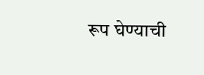रूप घेण्याची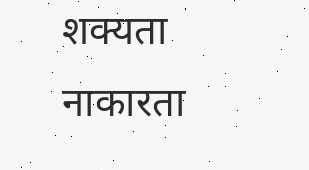शक्यता नाकारता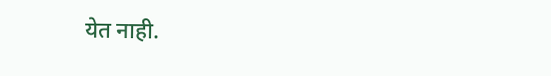येत नाही.